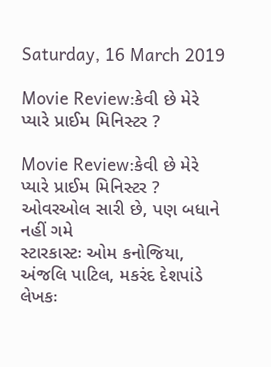Saturday, 16 March 2019

Movie Review:કેવી છે મેરે પ્યારે પ્રાઈમ મિનિસ્ટર ?

Movie Review:કેવી છે મેરે પ્યારે પ્રાઈમ મિનિસ્ટર ?
ઓવરઓલ સારી છે, પણ બધાને નહીં ગમે
સ્ટારકાસ્ટઃ ઓમ કનોજિયા, અંજલિ પાટિલ, મકરંદ દેશપાંડે
લેખકઃ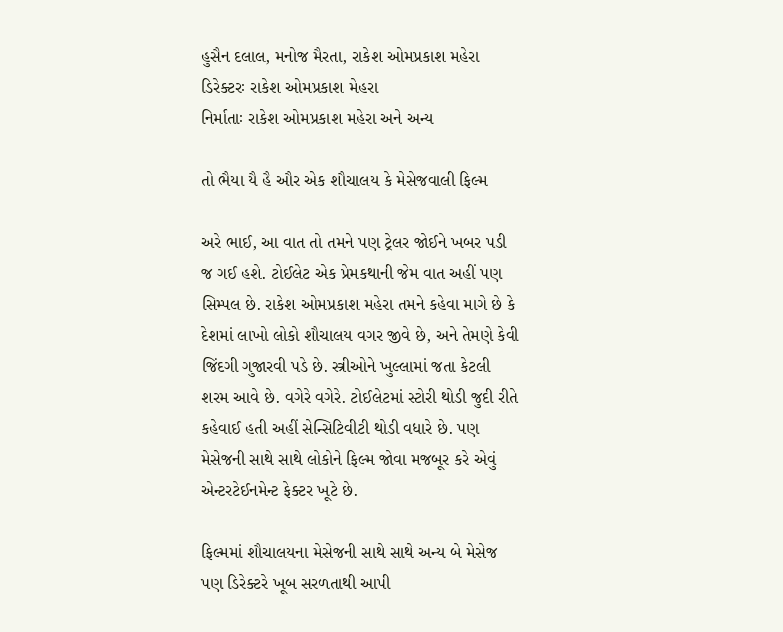હુસૈન દલાલ, મનોજ મૈરતા, રાકેશ ઓમપ્રકાશ મહેરા
ડિરેક્ટરઃ રાકેશ ઓમપ્રકાશ મેહરા
નિર્માતાઃ રાકેશ ઓમપ્રકાશ મહેરા અને અન્ય

તો ભૈયા યૈ હૈ ઔર એક શૌચાલય કે મેસેજવાલી ફિલ્મ

અરે ભાઈ, આ વાત તો તમને પણ ટ્રેલર જોઈને ખબર પડી જ ગઈ હશે. ટોઈલેટ એક પ્રેમકથાની જેમ વાત અહીં પણ સિમ્પલ છે. રાકેશ ઓમપ્રકાશ મહેરા તમને કહેવા માગે છે કે દેશમાં લાખો લોકો શૌચાલય વગર જીવે છે, અને તેમણે કેવી જિંદગી ગુજારવી પડે છે. સ્ત્રીઓને ખુલ્લામાં જતા કેટલી શરમ આવે છે. વગેરે વગેરે. ટોઈલેટમાં સ્ટોરી થોડી જુદી રીતે કહેવાઈ હતી અહીં સેન્સિટિવીટી થોડી વધારે છે. પણ મેસેજની સાથે સાથે લોકોને ફિલ્મ જોવા મજબૂર કરે એવું એન્ટરટેઈનમેન્ટ ફેક્ટર ખૂટે છે.

ફિલ્મમાં શૌચાલયના મેસેજની સાથે સાથે અન્ય બે મેસેજ પણ ડિરેક્ટરે ખૂબ સરળતાથી આપી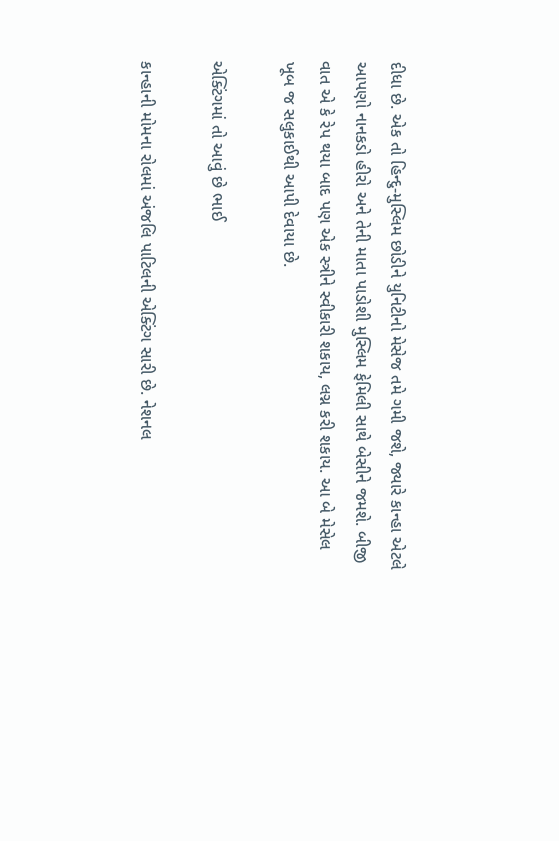દીધા છે. એક તો હિન્દુ-મુસ્લિમ છોડીને યુનિટીનો મેસેજ તમે ગમી જશે, જ્યારે કાન્હા એટલે આપણો નાનકડો હીરો અને તેની માતા પાડોશી મુસ્લિમ ફેમિલી સાથે બેસીને જમશે. બીજી વાત એ કે રેપ થયા બાદ પણ એક સ્ત્રીને સ્વીકારી શકાય, લગ્ન કરી શકાય. આ બે મેસેલ ખૂબ જ સલુકાઈથી આપી દેવાયા છે.

એક્ટિંગમાં તો આવું છે ભાઈ

કાન્હાની મોમના રોલમાં અંજલિ પાટિલની એક્ટિંગ સારી છે. નેશનલ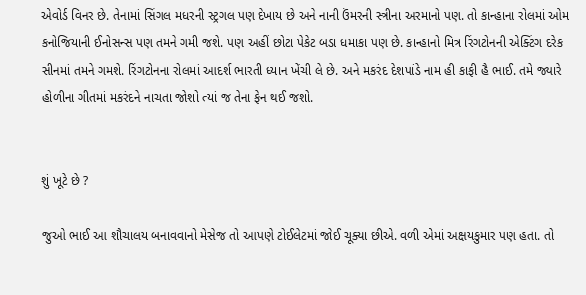એવોર્ડ વિનર છે. તેનામાં સિંગલ મધરની સ્ટ્રગલ પણ દેખાય છે અને નાની ઉંમરની સ્ત્રીના અરમાનો પણ. તો કાન્હાના રોલમાં ઓમ કનોજિયાની ઈનોસન્સ પણ તમને ગમી જશે. પણ અહીં છોટા પેકેટ બડા ધમાકા પણ છે. કાન્હાનો મિત્ર રિંગટોનની એક્ટિંગ દરેક સીનમાં તમને ગમશે. રિંગટોનના રોલમાં આદર્શ ભારતી ધ્યાન ખેંચી લે છે. અને મકરંદ દેશપાંડે નામ હી કાફી હૈ ભાઈ. તમે જ્યારે હોળીના ગીતમાં મકરંદને નાચતા જોશો ત્યાં જ તેના ફેન થઈ જશો.


શું ખૂટે છે ?

જુઓ ભાઈ આ શૌચાલય બનાવવાનો મેસેજ તો આપણે ટોઈલેટમાં જોઈ ચૂક્યા છીએ. વળી એમાં અક્ષયકુમાર પણ હતા. તો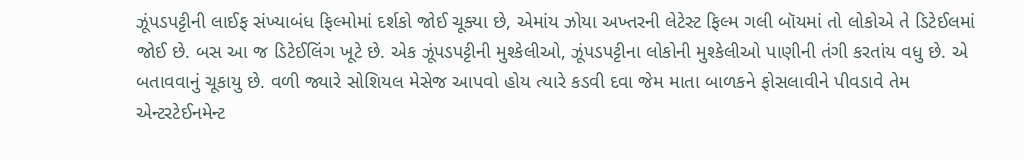ઝૂંપડપટ્ટીની લાઈફ સંખ્યાબંધ ફિલ્મોમાં દર્શકો જોઈ ચૂક્યા છે, એમાંય ઝોયા અખ્તરની લેટેસ્ટ ફિલ્મ ગલી બૉયમાં તો લોકોએ તે ડિટેઈલમાં જોઈ છે. બસ આ જ ડિટેઈલિંગ ખૂટે છે. એક ઝૂંપડપટ્ટીની મુશ્કેલીઓ, ઝૂંપડપટ્ટીના લોકોની મુશ્કેલીઓ પાણીની તંગી કરતાંય વધુ છે. એ બતાવવાનું ચૂકાયુ છે. વળી જ્યારે સોશિયલ મેસેજ આપવો હોય ત્યારે કડવી દવા જેમ માતા બાળકને ફોસલાવીને પીવડાવે તેમ એન્ટરટેઈનમેન્ટ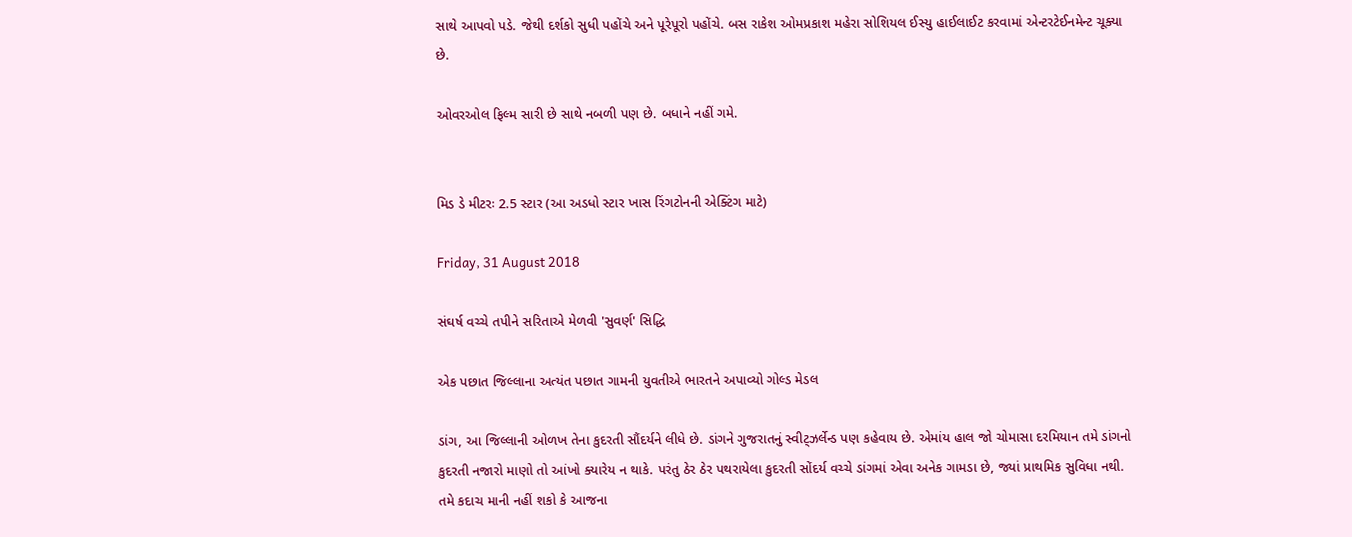સાથે આપવો પડે. જેથી દર્શકો સુધી પહોંચે અને પૂરેપૂરો પહોંચે. બસ રાકેશ ઓમપ્રકાશ મહેરા સોશિયલ ઈસ્યુ હાઈલાઈટ કરવામાં એન્ટરટેઈનમેન્ટ ચૂક્યા છે.

ઓવરઓલ ફિલ્મ સારી છે સાથે નબળી પણ છે. બધાને નહીં ગમે.


મિડ ડે મીટરઃ 2.5 સ્ટાર (આ અડધો સ્ટાર ખાસ રિંગટોનની એક્ટિંગ માટે)

Friday, 31 August 2018

સંઘર્ષ વચ્ચે તપીને સરિતાએ મેળવી 'સુવર્ણ' સિદ્ધિ

એક પછાત જિલ્લાના અત્યંત પછાત ગામની યુવતીએ ભારતને અપાવ્યો ગોલ્ડ મેડલ

ડાંગ, આ જિલ્લાની ઓળખ તેના કુદરતી સૌંદર્યને લીધે છે. ડાંગને ગુજરાતનું સ્વીટ્ઝર્લેન્ડ પણ કહેવાય છે. એમાંય હાલ જો ચોમાસા દરમિયાન તમે ડાંગનો કુદરતી નજારો માણો તો આંખો ક્યારેય ન થાકે. પરંતુ ઠેર ઠેર પથરાયેલા કુદરતી સોંદર્ય વચ્ચે ડાંગમાં એવા અનેક ગામડા છે, જ્યાં પ્રાથમિક સુવિધા નથી. તમે કદાચ માની નહીં શકો કે આજના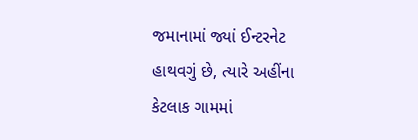જમાનામાં જ્યાં ઈન્ટરનેટ હાથવગું છે, ત્યારે અહીંના કેટલાક ગામમાં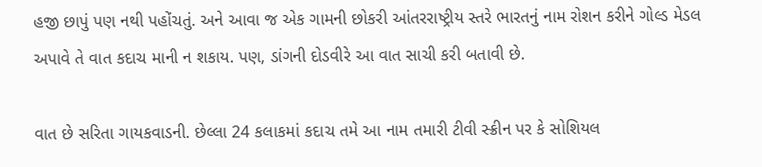હજી છાપું પણ નથી પહોંચતું. અને આવા જ એક ગામની છોકરી આંતરરાષ્ટ્રીય સ્તરે ભારતનું નામ રોશન કરીને ગોલ્ડ મેડલ અપાવે તે વાત કદાચ માની ન શકાય. પણ, ડાંગની દોડવીરે આ વાત સાચી કરી બતાવી છે.

વાત છે સરિતા ગાયકવાડની. છેલ્લા 24 કલાકમાં કદાચ તમે આ નામ તમારી ટીવી સ્ક્રીન પર કે સોશિયલ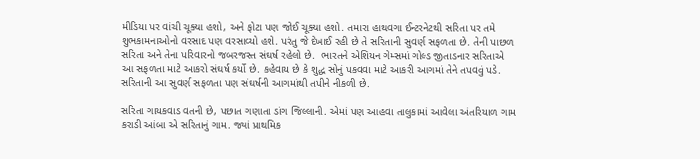મીડિયા પર વાંચી ચૂક્યા હશો, અને ફોટા પણ જોઈ ચૂક્યા હશો. તમારા હાથવગા ઈન્ટરનેટથી સરિતા પર તમે શુભકામનાઓનો વરસાદ પણ વરસાવ્યો હશે. પરંતુ જે દેખાઈ રહી છે તે સરિતાની સુવર્ણ સફળતા છે. તેની પાછળ સરિતા અને તેના પરિવારનો જબરજસ્ત સંઘર્ષ રહેલો છે.  ભારતને એશિયન ગેમ્સમાં ગોલ્ડ જીતાડનાર સરિતાએ આ સફળતા માટે આકરો સંઘર્ષ કર્યો છે. કહેવાય છે કે શુદ્ધ સોનું પકવવા માટે આકરી આગમાં તેને તપવવું પડે. સરિતાની આ સુવર્ણ સફળતા પણ સંઘર્ષની આગમાંથી તપીને નીકળી છે.

સરિતા ગાયકવાડ વતની છે, પછાત ગણાતા ડાંગ જિલ્લાની. એમાં પણ આહવા તાલુકામાં આવેલા અંતરિયાળ ગામ કરાડી આંબા એ સરિતાનું ગામ. જ્યાં પ્રાથમિક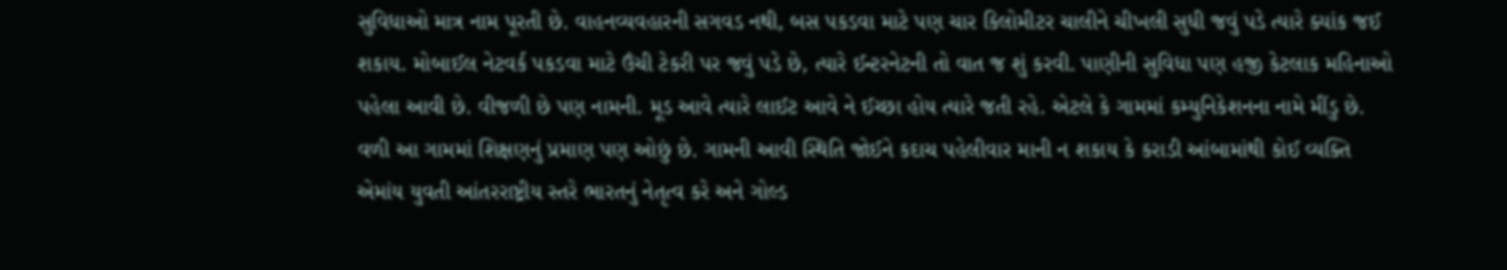સુવિધાઓ માત્ર નામ પૂરતી છે. વાહનવ્યવહારની સગવડ નથી, બસ પકડવા માટે પણ ચાર કિલોમીટર ચાલીને ચીખલી સુધી જવું પડે ત્યારે ક્યાંક જઈ શકાય. મોબાઈલ નેટવર્ક પકડવા માટે ઉંચી ટેકરી પર જવું પડે છે, ત્યારે ઈન્ટરનેટની તો વાત જ શું કરવી. પાણીની સુવિધા પણ હજી કેટલાક મહિનાઓ પહેલા આવી છે. વીજળી છે પણ નામની. મૂડ આવે ત્યારે લાઈટ આવે ને ઈચ્છા હોય ત્યારે જતી રહે. એટલે કે ગામમાં કમ્યુનિકેશનના નામે મીંડુ છે. વળી આ ગામમાં શિક્ષણનું પ્રમાણ પણ ઓછું છે. ગામની આવી સ્થિતિ જોઈને કદાચ પહેલીવાર માની ન શકાય કે કરાડી આંબામાંથી કોઈ વ્યક્તિ એમાંય યુવતી આંતરરાષ્ટ્રીય સ્તરે ભારતનું નેતૃત્વ કરે અને ગોલ્ડ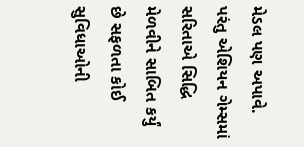મેડલ પણ અપાવે. પરંતુ એશિયન ગેમ્સમાં સરિતાએ સિદ્ધિ મેળવીને સાબિત કર્યું છે સફળતા કોઈ સુવિધાઓની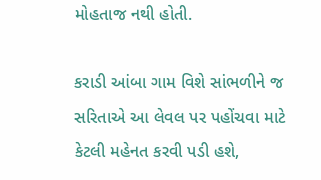મોહતાજ નથી હોતી.

કરાડી આંબા ગામ વિશે સાંભળીને જ સરિતાએ આ લેવલ પર પહોંચવા માટે કેટલી મહેનત કરવી પડી હશે,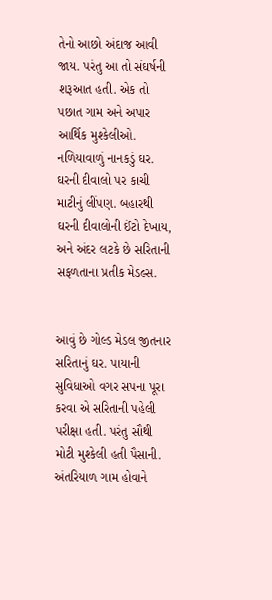તેનો આછો અંદાજ આવી જાય. પરંતુ આ તો સંઘર્ષની શરૂઆત હતી. એક તો પછાત ગામ અને અપાર આર્થિક મુશ્કેલીઓ. નળિયાવાળું નાનકડું ઘર. ઘરની દીવાલો પર કાચી માટીનું લીંપણ. બહારથી ઘરની દીવાલોની ઈંટો દેખાય, અને અંદર લટકે છે સરિતાની સફળતાના પ્રતીક મેડલ્સ.


આવું છે ગોલ્ડ મેડલ જીતનાર સરિતાનું ઘર. પાયાની સુવિધાઓ વગર સપના પૂરા કરવા એ સરિતાની પહેલી પરીક્ષા હતી. પરંતુ સૌથી મોટી મુશ્કેલી હતી પૈસાની. અંતરિયાળ ગામ હોવાને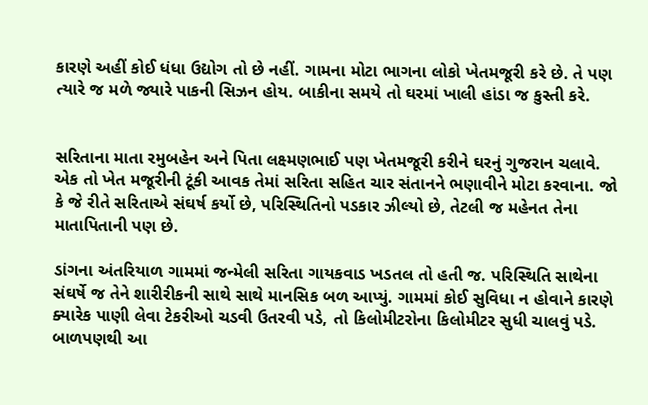કારણે અહીં કોઈ ધંધા ઉદ્યોગ તો છે નહીં. ગામના મોટા ભાગના લોકો ખેતમજૂરી કરે છે. તે પણ ત્યારે જ મળે જ્યારે પાકની સિઝન હોય. બાકીના સમયે તો ઘરમાં ખાલી હાંડા જ કુસ્તી કરે.


સરિતાના માતા રમુબહેન અને પિતા લક્ષ્મણભાઈ પણ ખેતમજૂરી કરીને ઘરનું ગુજરાન ચલાવે. એક તો ખેત મજૂરીની ટૂંકી આવક તેમાં સરિતા સહિત ચાર સંતાનને ભણાવીને મોટા કરવાના. જો કે જે રીતે સરિતાએ સંઘર્ષ કર્યો છે, પરિસ્થિતિનો પડકાર ઝીલ્યો છે, તેટલી જ મહેનત તેના માતાપિતાની પણ છે.

ડાંગના અંતરિયાળ ગામમાં જન્મેલી સરિતા ગાયકવાડ ખડતલ તો હતી જ. પરિસ્થિતિ સાથેના સંઘર્ષે જ તેને શારીરીકની સાથે સાથે માનસિક બળ આપ્યું. ગામમાં કોઈ સુવિધા ન હોવાને કારણે ક્યારેક પાણી લેવા ટેકરીઓ ચડવી ઉતરવી પડે, તો કિલોમીટરોના કિલોમીટર સુધી ચાલવું પડે. બાળપણથી આ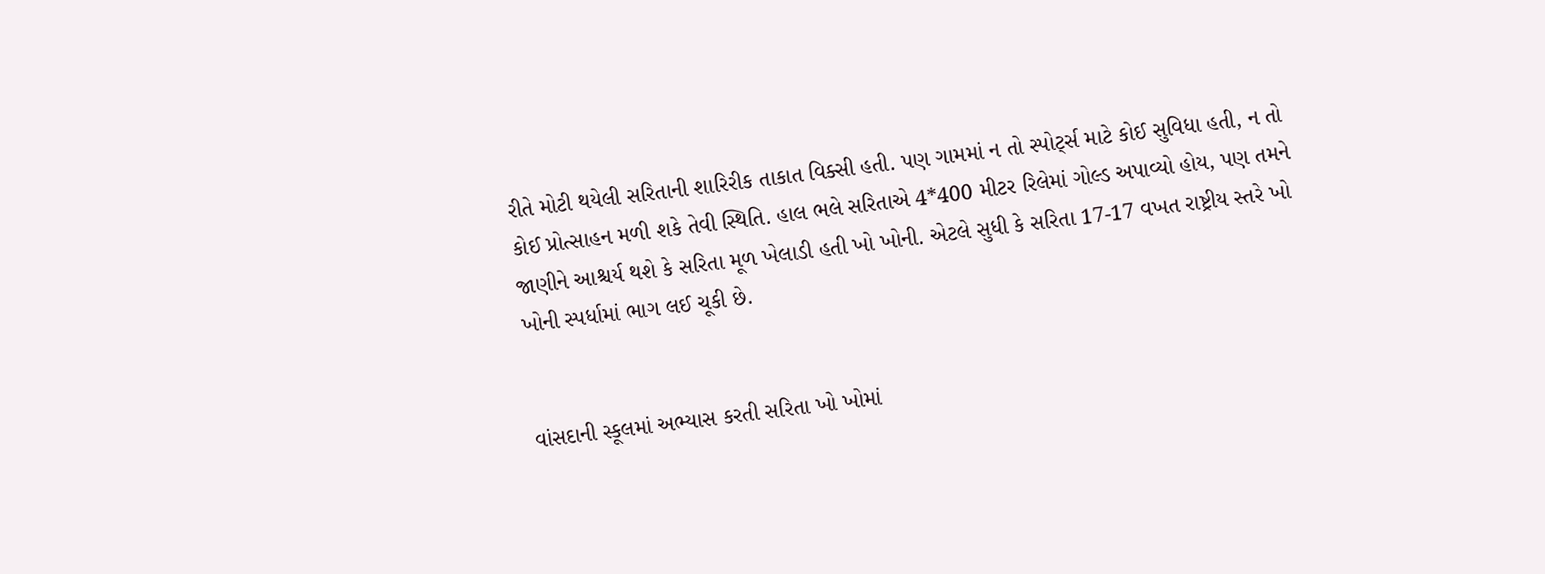રીતે મોટી થયેલી સરિતાની શારિરીક તાકાત વિક્સી હતી. પણ ગામમાં ન તો સ્પોર્ટ્સ માટે કોઈ સુવિધા હતી, ન તો કોઈ પ્રોત્સાહન મળી શકે તેવી સ્થિતિ. હાલ ભલે સરિતાએ 4*400 મીટર રિલેમાં ગોલ્ડ અપાવ્યો હોય, પણ તમને જાણીને આશ્ચર્ય થશે કે સરિતા મૂળ ખેલાડી હતી ખો ખોની. એટલે સુધી કે સરિતા 17-17 વખત રાષ્ટ્રીય સ્તરે ખો ખોની સ્પર્ધામાં ભાગ લઈ ચૂકી છે.


વાંસદાની સ્કૂલમાં અભ્યાસ કરતી સરિતા ખો ખોમાં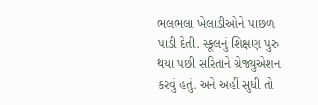ભલભલા ખેલાડીઓને પાછળ પાડી દેતી. સ્કૂલનું શિક્ષણ પુરુ થયા પછી સરિતાને ગ્રેજ્યુએશન કરવું હતું. અને અહીં સુધી તો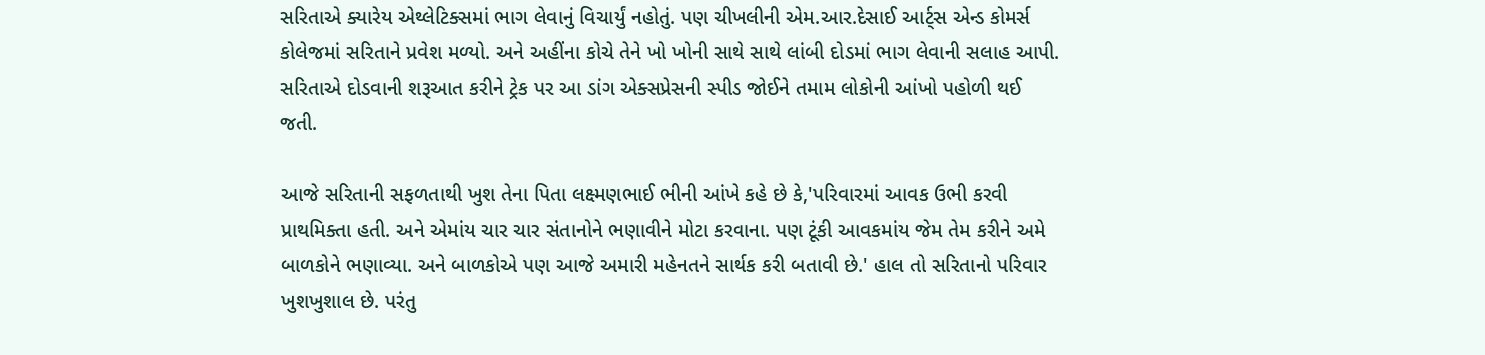સરિતાએ ક્યારેય એથ્લેટિક્સમાં ભાગ લેવાનું વિચાર્યું નહોતું. પણ ચીખલીની એમ.આર.દેસાઈ આર્ટ્સ એન્ડ કોમર્સ કોલેજમાં સરિતાને પ્રવેશ મળ્યો. અને અહીંના કોચે તેને ખો ખોની સાથે સાથે લાંબી દોડમાં ભાગ લેવાની સલાહ આપી. સરિતાએ દોડવાની શરૂઆત કરીને ટ્રેક પર આ ડાંગ એક્સપ્રેસની સ્પીડ જોઈને તમામ લોકોની આંખો પહોળી થઈ જતી.

આજે સરિતાની સફળતાથી ખુશ તેના પિતા લક્ષ્મણભાઈ ભીની આંખે કહે છે કે,'પરિવારમાં આવક ઉભી કરવી પ્રાથમિક્તા હતી. અને એમાંય ચાર ચાર સંતાનોને ભણાવીને મોટા કરવાના. પણ ટૂંકી આવકમાંય જેમ તેમ કરીને અમે બાળકોને ભણાવ્યા. અને બાળકોએ પણ આજે અમારી મહેનતને સાર્થક કરી બતાવી છે.' હાલ તો સરિતાનો પરિવાર ખુશખુશાલ છે. પરંતુ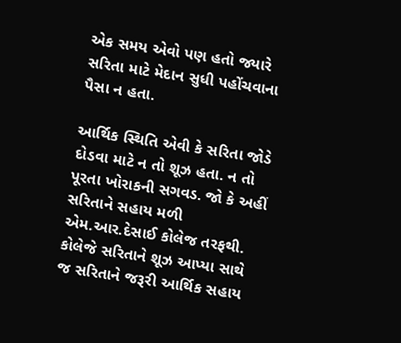એક સમય એવો પણ હતો જ્યારે સરિતા માટે મેદાન સુધી પહોંચવાના પૈસા ન હતા.

આર્થિક સ્થિતિ એવી કે સરિતા જોડે દોડવા માટે ન તો શૂઝ હતા. ન તો પૂરતા ખોરાકની સગવડ. જો કે અહીં સરિતાને સહાય મળી એમ.આર.દેસાઈ કોલેજ તરફથી. કોલેજે સરિતાને શૂઝ આપ્યા સાથે જ સરિતાને જરૂરી આર્થિક સહાય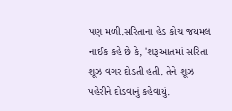પણ મળી.સરિતાના હેડ કોચ જયમલ નાઈક કહે છે કે, 'શરૂઆતમાં સરિતા શૂઝ વગર દોડતી હતી. તેને શૂઝ પહેરીને દોડવાનું કહેવાયું.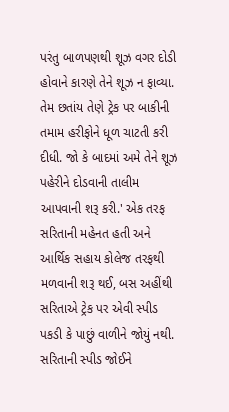પરંતુ બાળપણથી શૂઝ વગર દોડી હોવાને કારણે તેને શૂઝ ન ફાવ્યા. તેમ છતાંય તેણે ટ્રેક પર બાકીની તમામ હરીફોને ધૂળ ચાટતી કરી દીધી. જો કે બાદમાં અમે તેને શૂઝ પહેરીને દોડવાની તાલીમ આપવાની શરૂ કરી.' એક તરફ સરિતાની મહેનત હતી અને આર્થિક સહાય કોલેજ તરફથી મળવાની શરૂ થઈ, બસ અહીંથી સરિતાએ ટ્રેક પર એવી સ્પીડ પકડી કે પાછું વાળીને જોયું નથી. સરિતાની સ્પીડ જોઈને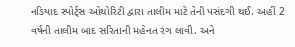નડિયાદ સ્પોર્ટ્સ ઓથોરિટી દ્વારા તાલીમ માટે તેની પસંદગી થઈ. અહીં 2 વર્ષની તાલીમ બાદ સરિતાની મહેનત રંગ લાવી. અને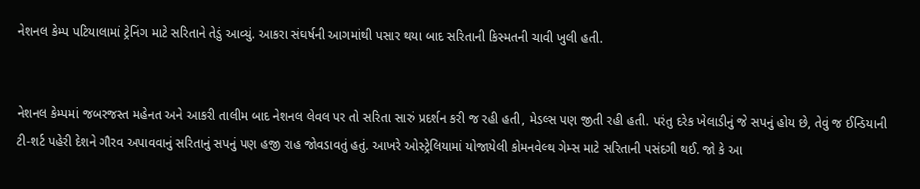નેશનલ કેમ્પ પટિયાલામાં ટ્રેનિંગ માટે સરિતાને તેડું આવ્યું. આકરા સંઘર્ષની આગમાંથી પસાર થયા બાદ સરિતાની કિસ્મતની ચાવી ખુલી હતી.


નેશનલ કેમ્પમાં જબરજસ્ત મહેનત અને આકરી તાલીમ બાદ નેશનલ લેવલ પર તો સરિતા સારું પ્રદર્શન કરી જ રહી હતી, મેડલ્સ પણ જીતી રહી હતી. પરંતુ દરેક ખેલાડીનું જે સપનું હોય છે, તેવું જ ઈન્ડિયાની ટી-શર્ટ પહેરી દેશને ગૌરવ અપાવવાનું સરિતાનું સપનું પણ હજી રાહ જોવડાવતું હતું. આખરે ઓસ્ટ્રેલિયામાં યોજાયેલી કોમનવેલ્થ ગેમ્સ માટે સરિતાની પસંદગી થઈ. જો કે આ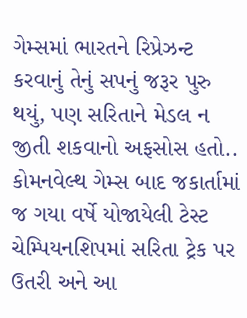ગેમ્સમાં ભારતને રિપ્રેઝન્ટ કરવાનું તેનું સપનું જરૂર પુરુ થયું, પણ સરિતાને મેડલ ન જીતી શકવાનો અફસોસ હતો.. કોમનવેલ્થ ગેમ્સ બાદ જકાર્તામાં જ ગયા વર્ષે યોજાયેલી ટેસ્ટ ચેમ્પિયનશિપમાં સરિતા ટ્રેક પર ઉતરી અને આ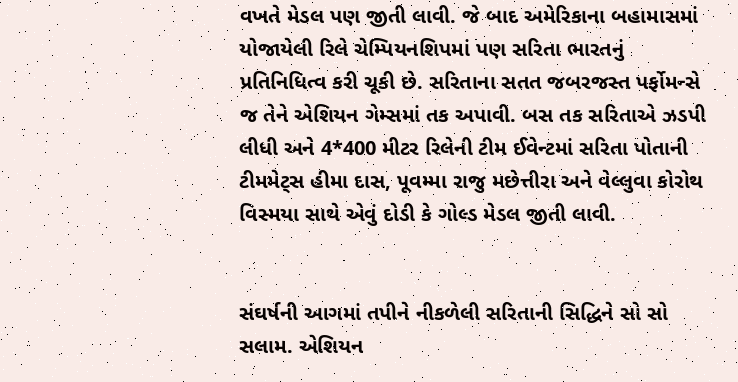વખતે મેડલ પણ જીતી લાવી. જે બાદ અમેરિકાના બહામાસમાં યોજાયેલી રિલે ચેમ્પિયનશિપમાં પણ સરિતા ભારતનું પ્રતિનિધિત્વ કરી ચૂકી છે. સરિતાના સતત જબરજસ્ત પર્ફોમન્સે જ તેને એશિયન ગેમ્સમાં તક અપાવી. બસ તક સરિતાએ ઝડપી લીધી અને 4*400 મીટર રિલેની ટીમ ઈવેન્ટમાં સરિતા પોતાની ટીમમેટ્સ હીમા દાસ, પૂવમ્મા રાજુ મછેત્તીરા અને વેલ્લુવા કોરોથ વિસ્મયા સાથે એવું દોડી કે ગોલ્ડ મેડલ જીતી લાવી.


સંઘર્ષની આગમાં તપીને નીકળેલી સરિતાની સિદ્ધિને સો સો સલામ. એશિયન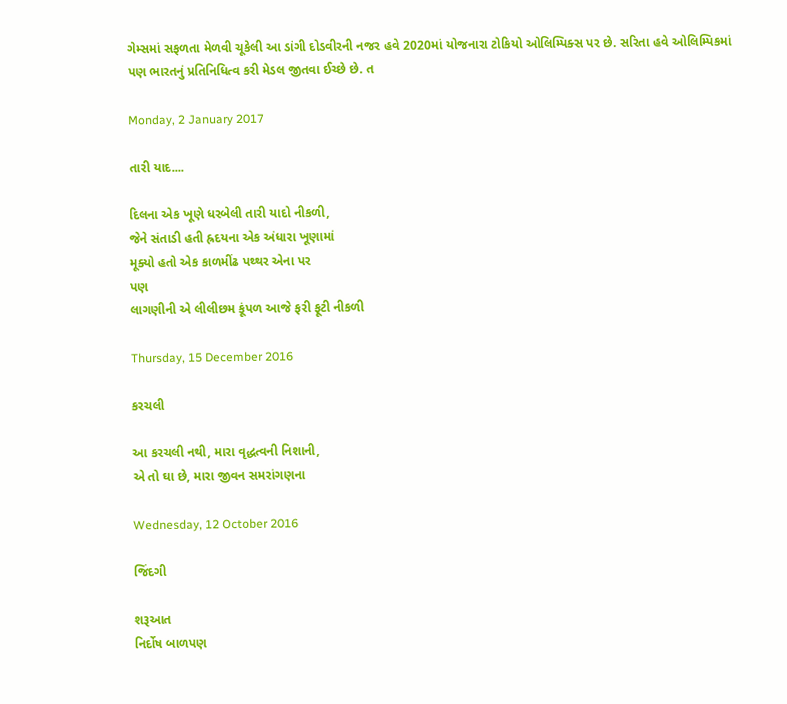ગેમ્સમાં સફળતા મેળવી ચૂકેલી આ ડાંગી દોડવીરની નજર હવે 2020માં યોજનારા ટોકિયો ઓલિમ્પિક્સ પર છે. સરિતા હવે ઓલિમ્પિકમાં પણ ભારતનું પ્રતિનિધિત્વ કરી મેડલ જીતવા ઈચ્છે છે. ત

Monday, 2 January 2017

તારી યાદ....

દિલના એક ખૂણે ધરબેલી તારી યાદો નીકળી,
જેને સંતાડી હતી હ્રદયના એક અંધારા ખૂણામાં
મૂક્યો હતો એક કાળમીંઢ પથ્થર એના પર
પણ
લાગણીની એ લીલીછમ કૂંપળ આજે ફરી ફૂટી નીકળી

Thursday, 15 December 2016

કરચલી

આ કરચલી નથી, મારા વૃદ્ધત્વની નિશાની,
એ તો ઘા છે, મારા જીવન સમરાંગણના

Wednesday, 12 October 2016

જિંદગી

શરૂઆત
નિર્દોષ બાળપણ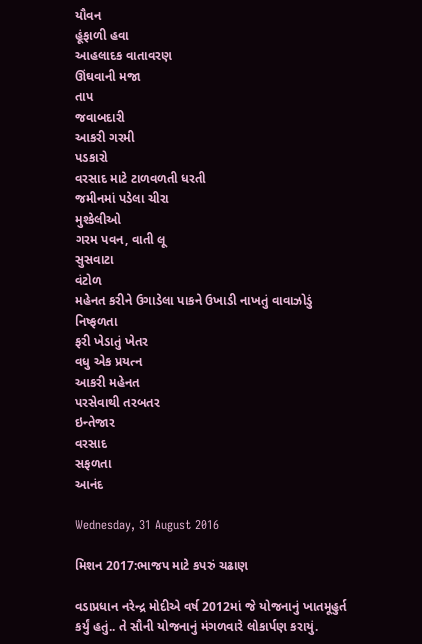યૌવન
હૂંફાળી હવા
આહલાદક વાતાવરણ
ઊંઘવાની મજા
તાપ
જવાબદારી
આકરી ગરમી
પડકારો
વરસાદ માટે ટાળવળતી ધરતી
જમીનમાં પડેલા ચીરા
મુશ્કેલીઓ
ગરમ પવન, વાતી લૂ
સુસવાટા
વંટોળ
મહેનત કરીને ઉગાડેલા પાકને ઉખાડી નાખતું વાવાઝોડું
નિષ્ફળતા
ફરી ખેડાતું ખેતર
વધુ એક પ્રયત્ન
આકરી મહેનત
પરસેવાથી તરબતર
ઇન્તેજાર
વરસાદ
સફળતા
આનંદ

Wednesday, 31 August 2016

મિશન 2017:ભાજપ માટે કપરું ચઢાણ

વડાપ્રધાન નરેન્દ્ર મોદીએ વર્ષ 2012માં જે યોજનાનું ખાતમૂહુર્ત કર્યું હતું.. તે સૌની યોજનાનું મંગળવારે લોકાર્પણ કરાયું.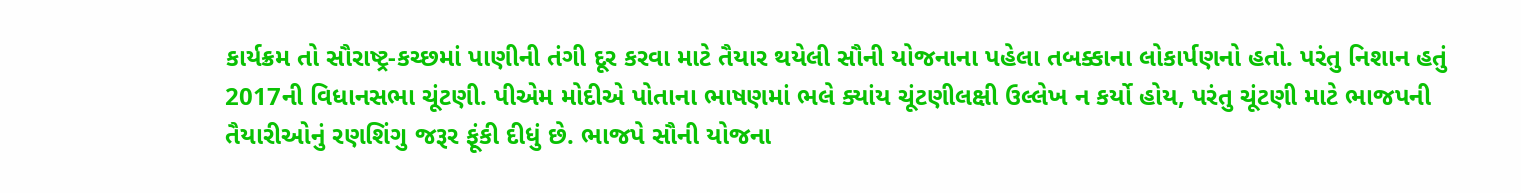કાર્યક્રમ તો સૌરાષ્ટ્ર-કચ્છમાં પાણીની તંગી દૂર કરવા માટે તૈયાર થયેલી સૌની યોજનાના પહેલા તબક્કાના લોકાર્પણનો હતો. પરંતુ નિશાન હતું 2017ની વિધાનસભા ચૂંટણી. પીએમ મોદીએ પોતાના ભાષણમાં ભલે ક્યાંય ચૂંટણીલક્ષી ઉલ્લેખ ન કર્યો હોય, પરંતુ ચૂંટણી માટે ભાજપની તૈયારીઓનું રણશિંગુ જરૂર ફૂંકી દીધું છે. ભાજપે સૌની યોજના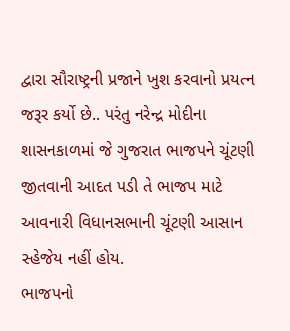દ્વારા સૌરાષ્ટ્રની પ્રજાને ખુશ કરવાનો પ્રયત્ન જરૂર કર્યો છે.. પરંતુ નરેન્દ્ર મોદીના શાસનકાળમાં જે ગુજરાત ભાજપને ચૂંટણી જીતવાની આદત પડી તે ભાજપ માટે આવનારી વિધાનસભાની ચૂંટણી આસાન સ્હેજેય નહીં હોય.
ભાજપનો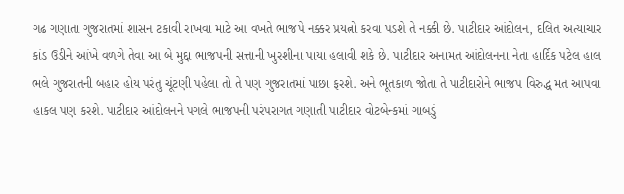ગઢ ગણાતા ગુજરાતમાં શાસન ટકાવી રાખવા માટે આ વખતે ભાજપે નક્કર પ્રયત્નો કરવા પડશે તે નક્કી છે. પાટીદાર આંદોલન, દલિત અત્યાચાર કાંડ ઉડીને આંખે વળગે તેવા આ બે મુદ્દા ભાજપની સત્તાની ખુરશીના પાયા હલાવી શકે છે. પાટીદાર અનામત આંદોલનના નેતા હાર્દિક પટેલ હાલ ભલે ગુજરાતની બહાર હોય પરંતુ ચૂંટણી પહેલા તો તે પણ ગુજરાતમાં પાછા ફરશે. અને ભૂતકાળ જોતા તે પાટીદારોને ભાજપ વિરુદ્ધ મત આપવા હાકલ પણ કરશે. પાટીદાર આંદોલનને પગલે ભાજપની પરંપરાગત ગણાતી પાટીદાર વોટબેન્કમાં ગાબડું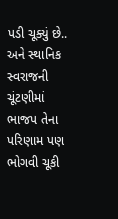પડી ચૂક્યું છે.. અને સ્થાનિક સ્વરાજની ચૂંટણીમાં ભાજપ તેના પરિણામ પણ ભોગવી ચૂકી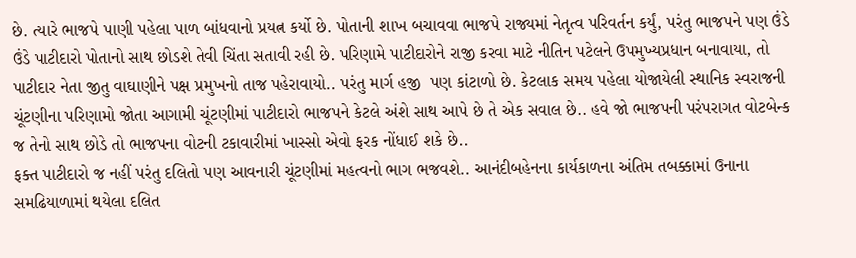છે. ત્યારે ભાજપે પાણી પહેલા પાળ બાંધવાનો પ્રયત્ન કર્યો છે. પોતાની શાખ બચાવવા ભાજપે રાજ્યમાં નેતૃત્વ પરિવર્તન કર્યું, પરંતુ ભાજપને પણ ઉંડે ઉંડે પાટીદારો પોતાનો સાથ છોડશે તેવી ચિંતા સતાવી રહી છે. પરિણામે પાટીદારોને રાજી કરવા માટે નીતિન પટેલને ઉપમુખ્યપ્રધાન બનાવાયા, તો પાટીદાર નેતા જીતુ વાઘાણીને પક્ષ પ્રમુખનો તાજ પહેરાવાયો.. પરંતુ માર્ગ હજી  પણ કાંટાળો છે. કેટલાક સમય પહેલા યોજાયેલી સ્થાનિક સ્વરાજની ચૂંટણીના પરિણામો જોતા આગામી ચૂંટણીમાં પાટીદારો ભાજપને કેટલે અંશે સાથ આપે છે તે એક સવાલ છે.. હવે જો ભાજપની પરંપરાગત વોટબેન્ક જ તેનો સાથ છોડે તો ભાજપના વોટની ટકાવારીમાં ખાસ્સો એવો ફરક નોંધાઈ શકે છે..
ફક્ત પાટીદારો જ નહીં પરંતુ દલિતો પણ આવનારી ચૂંટણીમાં મહત્વનો ભાગ ભજવશે.. આનંદીબહેનના કાર્યકાળના અંતિમ તબક્કામાં ઉનાના સમઢિયાળામાં થયેલા દલિત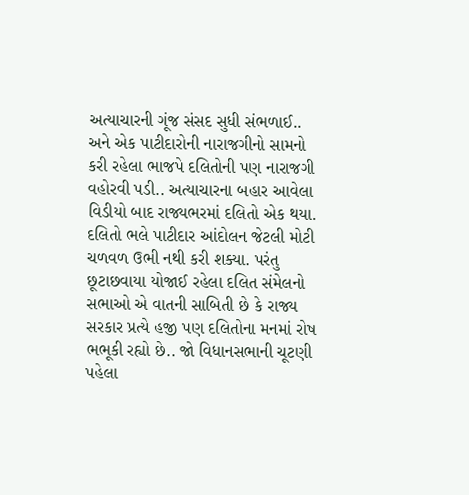અત્યાચારની ગૂંજ સંસદ સુધી સંભળાઈ.. અને એક પાટીદારોની નારાજગીનો સામનો કરી રહેલા ભાજપે દલિતોની પણ નારાજગી વહોરવી પડી.. અત્યાચારના બહાર આવેલા વિડીયો બાદ રાજ્યભરમાં દલિતો એક થયા. દલિતો ભલે પાટીદાર આંદોલન જેટલી મોટી ચળવળ ઉભી નથી કરી શક્યા. પરંતુ છૂટાછવાયા યોજાઈ રહેલા દલિત સંમેલનો સભાઓ એ વાતની સાબિતી છે કે રાજ્ય સરકાર પ્રત્યે હજી પણ દલિતોના મનમાં રોષ ભભૂકી રહ્યો છે.. જો વિધાનસભાની ચૂટણી પહેલા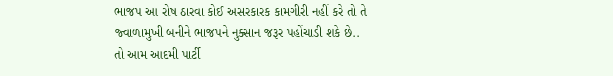ભાજપ આ રોષ ઠારવા કોઈ અસરકારક કામગીરી નહીં કરે તો તે જ્વાળામુખી બનીને ભાજપને નુક્સાન જરૂર પહોંચાડી શકે છે..
તો આમ આદમી પાર્ટી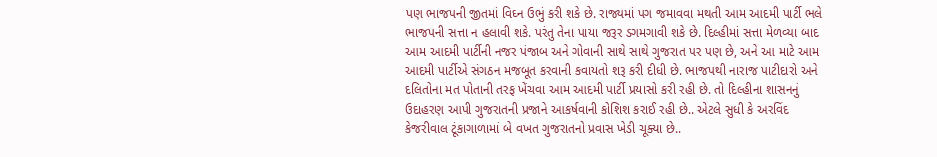પણ ભાજપની જીતમાં વિઘ્ન ઉભું કરી શકે છે. રાજ્યમાં પગ જમાવવા મથતી આમ આદમી પાર્ટી ભલે ભાજપની સત્તા ન હલાવી શકે. પરંતુ તેના પાયા જરૂર ડગમગાવી શકે છે. દિલ્હીમાં સત્તા મેળવ્યા બાદ આમ આદમી પાર્ટીની નજર પંજાબ અને ગોવાની સાથે સાથે ગુજરાત પર પણ છે, અને આ માટે આમ આદમી પાર્ટીએ સંગઠન મજબૂત કરવાની કવાયતો શરૂ કરી દીધી છે. ભાજપથી નારાજ પાટીદારો અને દલિતોના મત પોતાની તરફ ખેંચવા આમ આદમી પાર્ટી પ્રયાસો કરી રહી છે. તો દિલ્હીના શાસનનું ઉદાહરણ આપી ગુજરાતની પ્રજાને આકર્ષવાની કોશિશ કરાઈ રહી છે.. એટલે સુધી કે અરવિંદ કેજરીવાલ ટૂંકાગાળામાં બે વખત ગુજરાતનો પ્રવાસ ખેડી ચૂક્યા છે..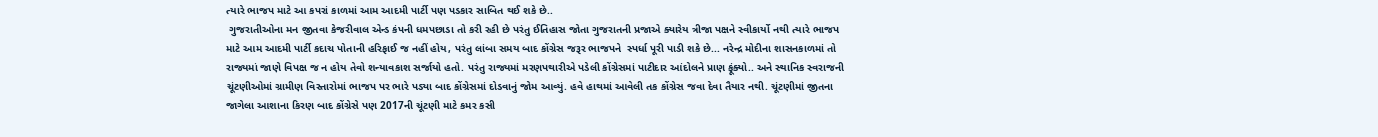ત્યારે ભાજપ માટે આ કપરાં કાળમાં આમ આદમી પાર્ટી પણ પડકાર સાબિત થઈ શકે છે..
 ગુજરાતીઓના મન જીતવા કેજરીવાલ એન્ડ કંપની ધમપછાડા તો કરી રહી છે પરંતુ ઈતિહાસ જોતા ગુજરાતની પ્રજાએ ક્યારેય ત્રીજા પક્ષને સ્વીકાર્યો નથી ત્યારે ભાજપ માટે આમ આદમી પાર્ટી કદાચ પોતાની હરિફાઈ જ નહીં હોય, પરંતુ લાંબા સમય બાદ કોંગ્રેસ જરૂર ભાજપને  સ્પર્ધા પૂરી પાડી શકે છે... નરેન્દ્ર મોદીના શાસનકાળમાં તો રાજ્યમાં જાણે વિપક્ષ જ ન હોય તેવો શન્યાવકાશ સર્જાયો હતો. પરંતુ રાજ્યમાં મરણપથારીએ પડેલી કોંગ્રેસમાં પાટીદાર આંદોલને પ્રાણ ફૂંક્યો.. અને સ્થાનિક સ્વરાજની ચૂંટણીઓમાં ગ્રામીણ વિસ્તારોમાં ભાજપ પર ભારે પડ્યા બાદ કોંગ્રેસમાં દોડવાનું જોમ આવ્યું. હવે હાથમાં આવેલી તક કોંગ્રેસ જવા દેવા તૈયાર નથી. ચૂંટણીમાં જીતના જાગેલા આશાના કિરણ બાદ કોંગ્રેસે પણ 2017ની ચૂંટણી માટે કમર કસી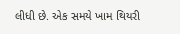લીધી છે. એક સમયે ખામ થિયરી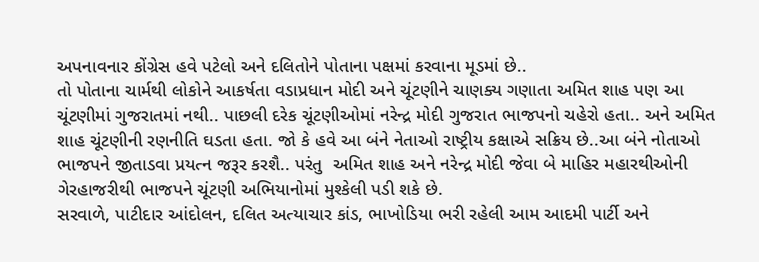અપનાવનાર કોંગ્રેસ હવે પટેલો અને દલિતોને પોતાના પક્ષમાં કરવાના મૂડમાં છે..
તો પોતાના ચાર્મથી લોકોને આકર્ષતા વડાપ્રધાન મોદી અને ચૂંટણીને ચાણક્ય ગણાતા અમિત શાહ પણ આ ચૂંટણીમાં ગુજરાતમાં નથી.. પાછલી દરેક ચૂંટણીઓમાં નરેન્દ્ર મોદી ગુજરાત ભાજપનો ચહેરો હતા.. અને અમિત શાહ ચૂંટણીની રણનીતિ ઘડતા હતા. જો કે હવે આ બંને નેતાઓ રાષ્ટ્રીય કક્ષાએ સક્રિય છે..આ બંને નોતાઓ ભાજપને જીતાડવા પ્રયત્ન જરૂર કરશૈ.. પરંતુ  અમિત શાહ અને નરેન્દ્ર મોદી જેવા બે માહિર મહારથીઓની ગેરહાજરીથી ભાજપને ચૂંટણી અભિયાનોમાં મુશ્કેલી પડી શકે છે.
સરવાળે, પાટીદાર આંદોલન, દલિત અત્યાચાર કાંડ, ભાખોડિયા ભરી રહેલી આમ આદમી પાર્ટી અને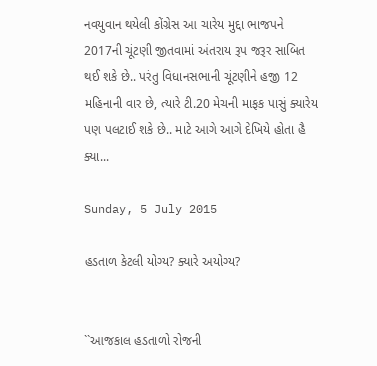નવયુવાન થયેલી કોંગ્રેસ આ ચારેય મુદ્દા ભાજપને 2017ની ચૂંટણી જીતવામાં અંતરાય રૂપ જરૂર સાબિત થઈ શકે છે.. પરંતુ વિધાનસભાની ચૂંટણીને હજી 12 મહિનાની વાર છે, ત્યારે ટી.20 મેચની માફક પાસું ક્યારેય પણ પલટાઈ શકે છે.. માટે આગે આગે દેખિયે હોતા હૈ ક્યા...

Sunday, 5 July 2015

હડતાળ કેટલી યોગ્ય? ક્યારે અયોગ્ય?


``આજકાલ હડતાળો રોજની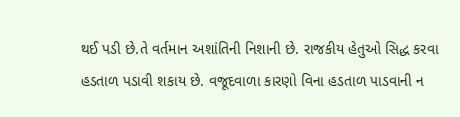થઈ પડી છે.તે વર્તમાન અશાંતિની નિશાની છે. રાજકીય હેતુઓ સિદ્ધ કરવા હડતાળ પડાવી શકાય છે. વજૂદવાળા કારણો વિના હડતાળ પાડવાની ન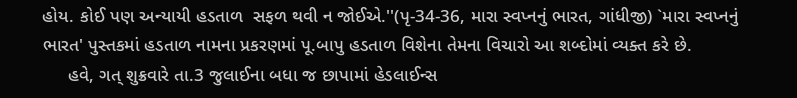હોય. કોઈ પણ અન્યાયી હડતાળ  સફળ થવી ન જોઈએ.''(પૃ-34-36, મારા સ્વપ્નનું ભારત, ગાંધીજી) `મારા સ્વપ્નનું ભારત' પુસ્તકમાં હડતાળ નામના પ્રકરણમાં પૂ.બાપુ હડતાળ વિશેના તેમના વિચારો આ શબ્દોમાં વ્યક્ત કરે છે.
     હવે, ગત્ શુક્રવારે તા.3 જુલાઈના બધા જ છાપામાં હેડલાઈન્સ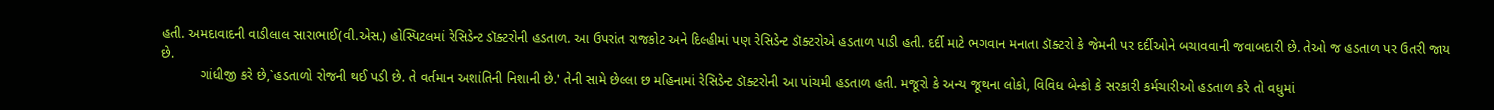હતી. અમદાવાદની વાડીલાલ સારાભાઈ(વી.એસ.) હોસ્પિટલમાં રેસિડેન્ટ ડૉક્ટરોની હડતાળ. આ ઉપરાંત રાજકોટ અને દિલ્હીમાં પણ રેસિડેન્ટ ડૉક્ટરોએ હડતાળ પાડી હતી. દર્દી માટે ભગવાન મનાતા ડૉક્ટરો કે જેમની પર દર્દીઓને બચાવવાની જવાબદારી છે. તેઓ જ હડતાળ પર ઉતરી જાય છે.
          ગાંધીજી કરે છે,`હડતાળો રોજની થઈ પડી છે. તે વર્તમાન અશાંતિની નિશાની છે.' તેની સામે છેલ્લા છ મહિનામાં રેસિડેન્ટ ડૉક્ટરોની આ પાંચમી હડતાળ હતી. મજૂરો કે અન્ય જૂથના લોકો, વિવિધ બેન્કો કે સરકારી કર્મચારીઓ હડતાળ કરે તો વધુમાં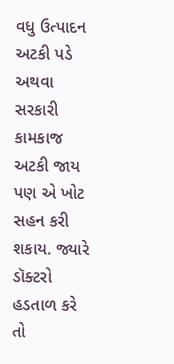વધુ ઉત્પાદન અટકી પડે અથવા સરકારી કામકાજ અટકી જાય પણ એ ખોટ સહન કરી શકાય. જ્યારે ડૉક્ટરો હડતાળ કરે તો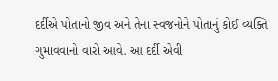દર્દીએ પોતાનો જીવ અને તેના સ્વજનોને પોતાનું કોઈ વ્યક્તિ ગુમાવવાનો વારો આવે. આ દર્દી એવી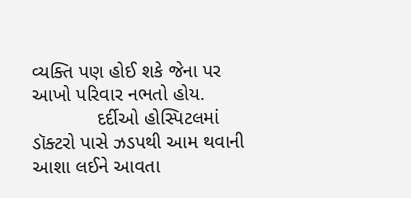વ્યક્તિ પણ હોઈ શકે જેના પર આખો પરિવાર નભતો હોય.
            દર્દીઓ હોસ્પિટલમાં ડૉક્ટરો પાસે ઝડપથી આમ થવાની આશા લઈને આવતા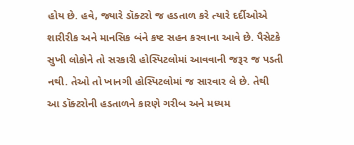હોય છે. હવે, જ્યારે ડૉક્ટરો જ હડતાળ કરે ત્યારે દર્દીઓએ શારીરીક અને માનસિક બંને કષ્ટ સહન કરવાના આવે છે. પૈસેટકે સુખી લોકોને તો સરકારી હોસ્પિટલોમાં આવવાની જરૂર જ પડતી નથી. તેઓ તો ખાનગી હોસ્પિટલોમાં જ સારવાર લે છે. તેથી આ ડૉક્ટરોની હડતાળને કારણે ગરીબ અને મધ્યમ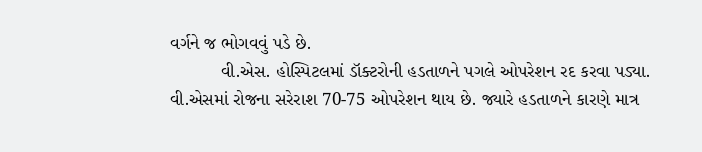વર્ગને જ ભોગવવું પડે છે.
          વી.એસ. હોસ્પિટલમાં ડૉક્ટરોની હડતાળને પગલે ઓપરેશન રદ કરવા પડ્યા. વી.એસમાં રોજના સરેરાશ 70-75 ઓપરેશન થાય છે. જ્યારે હડતાળને કારણે માત્ર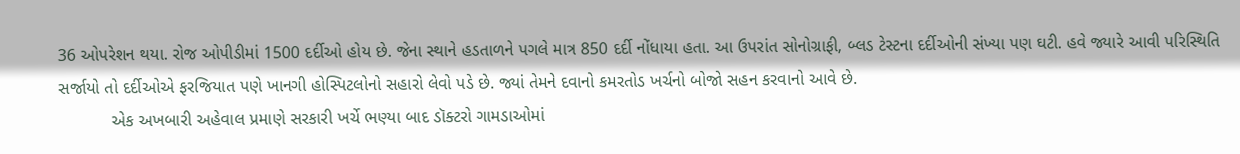36 ઓપરેશન થયા. રોજ ઓપીડીમાં 1500 દર્દીઓ હોય છે. જેના સ્થાને હડતાળને પગલે માત્ર 850 દર્દી નોંધાયા હતા. આ ઉપરાંત સોનોગ્રાફી, બ્લડ ટેસ્ટના દર્દીઓની સંખ્યા પણ ઘટી. હવે જ્યારે આવી પરિસ્થિતિ સર્જાયો તો દર્દીઓએ ફરજિયાત પણે ખાનગી હોસ્પિટલોનો સહારો લેવો પડે છે. જ્યાં તેમને દવાનો કમરતોડ ખર્ચનો બોજો સહન કરવાનો આવે છે.
           એક અખબારી અહેવાલ પ્રમાણે સરકારી ખર્ચે ભણ્યા બાદ ડૉક્ટરો ગામડાઓમાં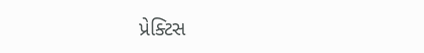પ્રેક્ટિસ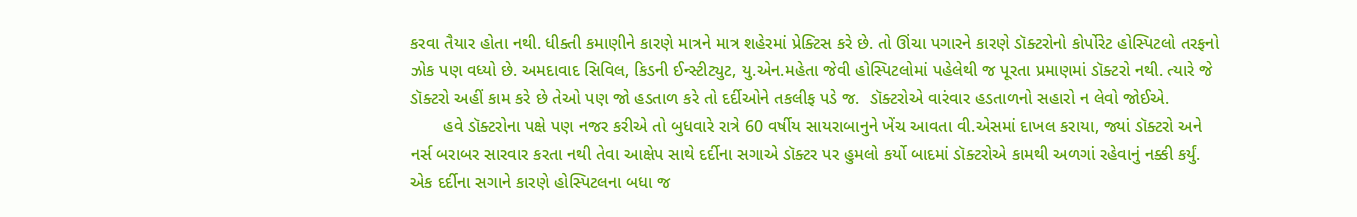કરવા તૈયાર હોતા નથી. ધીક્તી કમાણીને કારણે માત્રને માત્ર શહેરમાં પ્રેક્ટિસ કરે છે. તો ઊંચા પગારને કારણે ડૉક્ટરોનો કોર્પોરેટ હોસ્પિટલો તરફનો ઝોક પણ વધ્યો છે. અમદાવાદ સિવિલ, કિડની ઈન્સ્ટીટ્યુટ, યુ.એન.મહેતા જેવી હોસ્પિટલોમાં પહેલેથી જ પૂરતા પ્રમાણમાં ડૉક્ટરો નથી. ત્યારે જે ડૉક્ટરો અહીં કામ કરે છે તેઓ પણ જો હડતાળ કરે તો દર્દીઓને તકલીફ પડે જ.  ડૉક્ટરોએ વારંવાર હડતાળનો સહારો ન લેવો જોઈએ.
       હવે ડૉક્ટરોના પક્ષે પણ નજર કરીએ તો બુધવારે રાત્રે 60 વર્ષીય સાયરાબાનુને ખેંચ આવતા વી.એસમાં દાખલ કરાયા, જ્યાં ડૉક્ટરો અને નર્સ બરાબર સારવાર કરતા નથી તેવા આક્ષેપ સાથે દર્દીના સગાએ ડૉક્ટર પર હુમલો કર્યો બાદમાં ડૉક્ટરોએ કામથી અળગાં રહેવાનું નક્કી કર્યું. એક દર્દીના સગાને કારણે હોસ્પિટલના બધા જ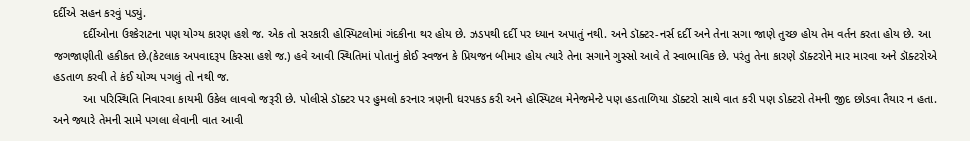દર્દીએ સહન કરવું પડ્યું.
         દર્દીઓના ઉશ્કેરાટના પણ યોગ્ય કારણ હશે જ. એક તો સરકારી હોસ્પિટલોમાં ગંદકીના થર હોય છે. ઝડપથી દર્દી પર ધ્યાન અપાતું નથી. અને ડૉક્ટર-નર્સ દર્દી અને તેના સગા જાણે તુચ્છ હોય તેમ વર્તન કરતા હોય છે. આ જગજાણીતી હકીકત છે.(કેટલાક અપવાદરૂપ કિસ્સા હશે જ.) હવે આવી સ્થિતિમાં પોતાનું કોઈ સ્વજન કે પ્રિયજન બીમાર હોય ત્યારે તેના સગાને ગુસ્સો આવે તે સ્વાભાવિક છે. પરંતુ તેના કારણે ડૉક્ટરોને માર મારવા અને ડૉક્ટરોએ હડતાળ કરવી તે કંઈ યોગ્ય પગલું તો નથી જ.
         આ પરિસ્થિતિ નિવારવા કાયમી ઉકેલ લાવવો જરૂરી છે. પોલીસે ડૉક્ટર પર હુમલો કરનાર ત્રણની ધરપકડ કરી અને હોસ્પિટલ મેનેજમેન્ટે પણ હડતાળિયા ડૉક્ટરો સાથે વાત કરી પણ ડોક્ટરો તેમની જીદ છોડવા તૈયાર ન હતા. અને જ્યારે તેમની સામે પગલા લેવાની વાત આવી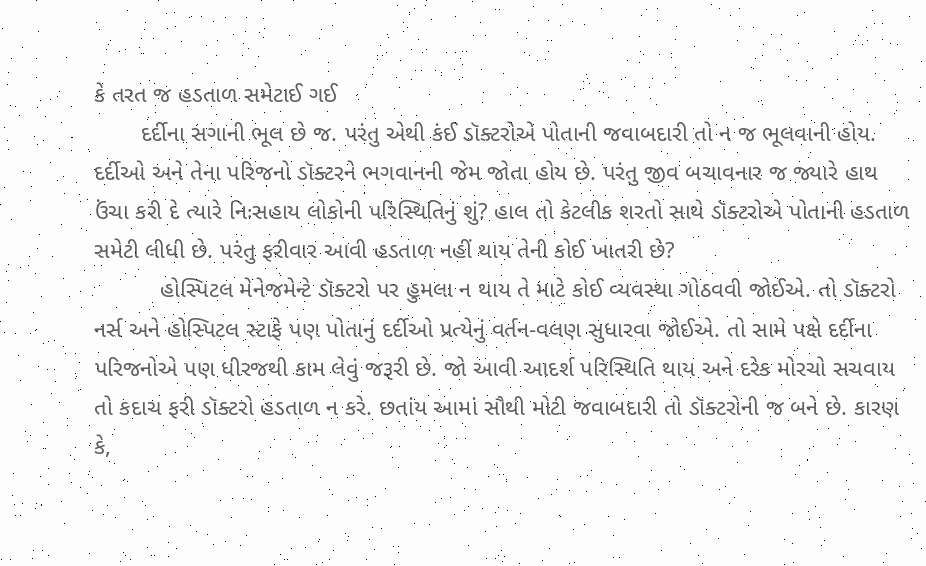કે તરત જ હડતાળ સમેટાઈ ગઈ
       દર્દીના સગાની ભૂલ છે જ. પરંતુ એથી કંઈ ડૉક્ટરોએ પોતાની જવાબદારી તો ન જ ભૂલવાની હોય. દર્દીઓ અને તેના પરિજનો ડૉક્ટરને ભગવાનની જેમ જોતા હોય છે. પરંતુ જીવ બચાવનાર જ જ્યારે હાથ ઉંચા કરી દે ત્યારે નિઃસહાય લોકોની પરિસ્થિતિનું શું? હાલ તો કેટલીક શરતો સાથે ડૉક્ટરોએ પોતાની હડતાળ સમેટી લીધી છે. પરંતુ ફરીવાર આવી હડતાળ નહીં થાય તેની કોઈ ખાતરી છે?
          હોસ્પિટલ મેનેજમેન્ટે ડૉક્ટરો પર હુમલા ન થાય તે માટે કોઈ વ્યવસ્થા ગોઠવવી જોઈએ. તો ડૉક્ટરો નર્સ અને હોસ્પિટલ સ્ટાફે પણ પોતાનું દર્દીઓ પ્રત્યેનું વર્તન-વલણ સુધારવા જોઈએ. તો સામે પક્ષે દર્દીના પરિજનોએ પણ ધીરજથી કામ લેવું જરૂરી છે. જો આવી આદર્શ પરિસ્થિતિ થાય અને દરેક મોરચો સચવાય તો કદાચ ફરી ડૉક્ટરો હડતાળ ન કરે. છતાંય આમાં સૌથી મોટી જવાબદારી તો ડૉક્ટરોની જ બને છે. કારણ કે,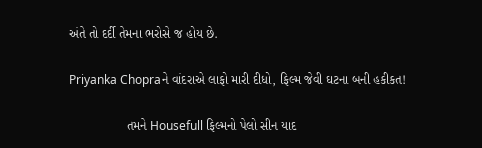અંતે તો દર્દી તેમના ભરોસે જ હોય છે.

Priyanka Chopraને વાંદરાએ લાફો મારી દીધો, ફિલ્મ જેવી ઘટના બની હકીકત!

                તમને Housefull ફિલ્મનો પેલો સીન યાદ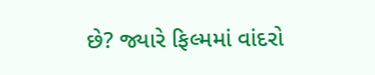છે? જ્યારે ફિલ્મમાં વાંદરો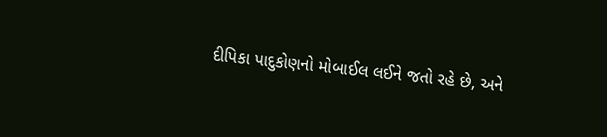દીપિકા પાદુકોણનો મોબાઈલ લઈને જતો રહે છે, અને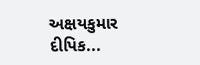અક્ષયકુમાર દીપિક...